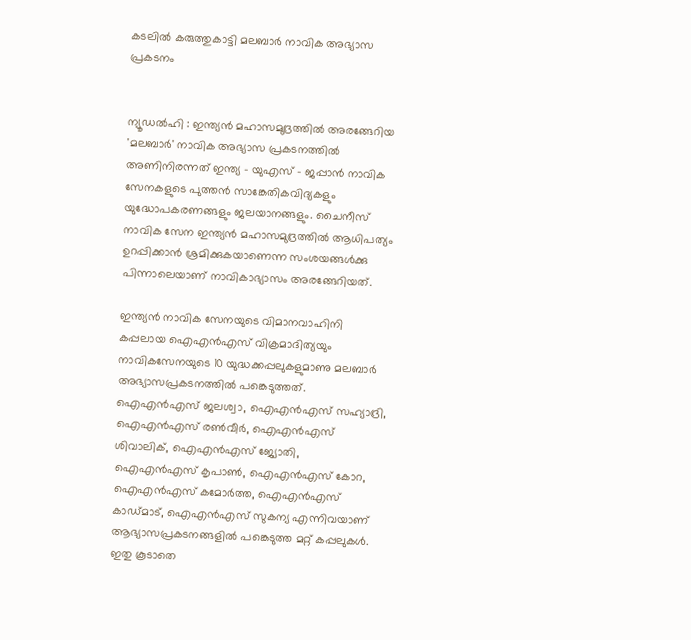കടലിൽ കരുത്തുകാട്ടി മലബാർ നാവിക അഭ്യാസ പ്രകടനം


ന്യൂഡൽഹി : ഇന്ത്യൻ മഹാസമുദ്രത്തിൽ അരങ്ങേറിയ 'മലബാർ' നാവിക അഭ്യാസ പ്രകടനത്തിൽ അണിനിരന്നത് ഇന്ത്യ – യുഎസ് – ജപ്പാൻ നാവിക സേനകളുടെ പുത്തൻ സാങ്കേതികവിദ്യകളും യുദ്ധോപകരണങ്ങളും ജലയാനങ്ങളും. ചൈനീസ് നാവിക സേന ഇന്ത്യൻ മഹാസമുദ്രത്തിൽ ആധിപത്യം ഉറപ്പിക്കാൻ ശ്രമിക്കുകയാണെന്ന സംശയങ്ങൾക്കു പിന്നാലെയാണ് നാവികാഭ്യാസം അരങ്ങേറിയത്.

ഇന്ത്യൻ നാവിക സേനയുടെ വിമാനവാഹിനി കപ്പലായ ഐഎൻഎസ് വിക്രമാദിത്യയും നാവികസേനയുടെ 10 യുദ്ധക്കപ്പലുകളുമാണു മലബാർ അഭ്യാസപ്രകടനത്തിൽ പങ്കെടുത്തത്. ഐഎൻഎസ് ജലശ്വാ, ഐഎൻഎസ് സഹ്യാദ്രി, ഐഎൻഎസ് രൺവീർ, ഐഎൻഎസ് ശിവാലിക്, ഐഎൻഎസ് ജ്യോതി, ഐഎൻഎസ് കൃപാൺ, ഐഎൻഎസ് കോറ, ഐഎൻഎസ് കമോർത്ത, ഐഎൻഎസ് കാഡ്മാട്, ഐഎൻഎസ് സുകന്യ എന്നിവയാണ് ആഭ്യാസപ്രകടനങ്ങളിൽ പങ്കെടുത്ത മറ്റ് കപ്പലുകൾ. ഇതു കൂടാതെ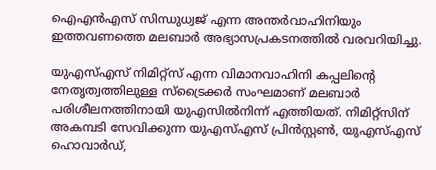ഐഎൻഎസ് സിന്ധുധ്വജ് എന്ന അന്തർവാഹിനിയും ഇത്തവണത്തെ മലബാർ അഭ്യാസപ്രകടനത്തിൽ വരവറിയിച്ചു.

യുഎസ്എസ് നിമിറ്റ്സ് എന്ന വിമാനവാഹിനി കപ്പലിന്റെ നേതൃത്വത്തിലുള്ള സ്ട്രൈക്കർ സംഘമാണ് മലബാർ പരിശീലനത്തിനായി യുഎസിൽനിന്ന് എത്തിയത്. നിമിറ്റ്സിന് അകമ്പടി സേവിക്കുന്ന യുഎസ്എസ് പ്രിൻസ്റ്റൺ, യുഎസ്എസ് ഹൊവാർഡ്,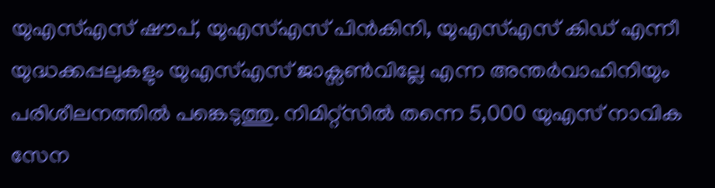യുഎസ്എസ് ഷൗപ്, യുഎസ്എസ് പിൻകിനി, യുഎസ്എസ് കിഡ് എന്നീ യുദ്ധക്കപ്പലുകളും യുഎസ്എസ് ജാക്സൺവില്ലേ എന്ന അന്തർവാഹിനിയും പരിശീലനത്തിൽ പങ്കെടുത്തു. നിമിറ്റ്സിൽ തന്നെ 5,000 യുഎസ് നാവിക സേന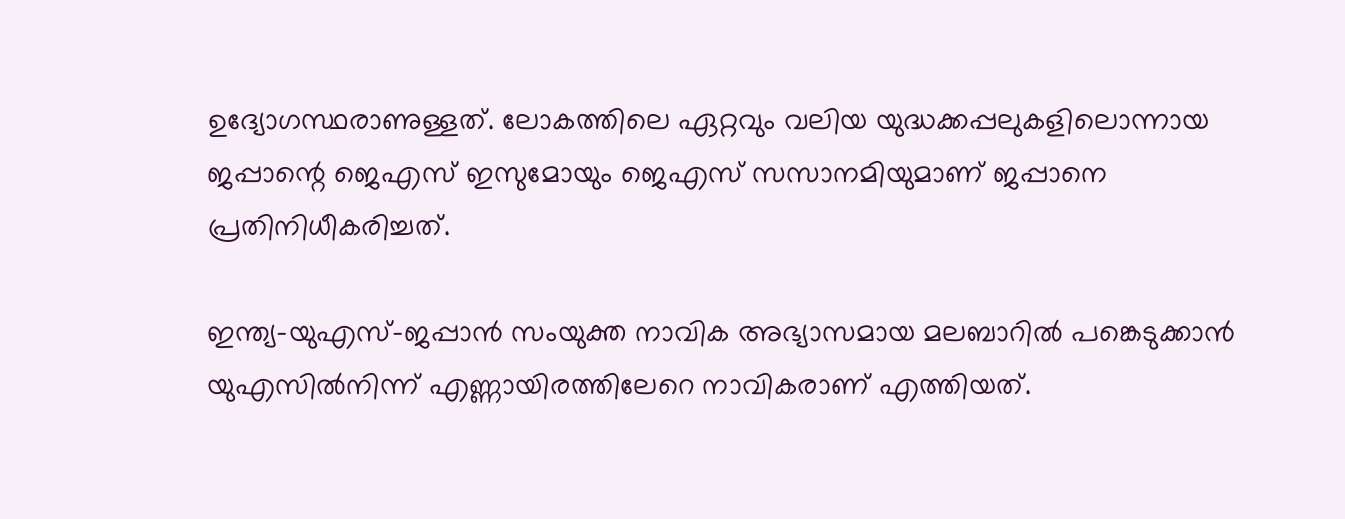ഉദ്യോഗസ്ഥരാണുള്ളത്. ലോകത്തിലെ ഏറ്റവും വലിയ യുദ്ധക്കപ്പലുകളിലൊന്നായ ജപ്പാന്റെ ജെഎസ് ഇസുമോയും ജെഎസ് സസാനമിയുമാണ് ജപ്പാനെ പ്രതിനിധീകരിച്ചത്.

ഇന്ത്യ–യുഎസ്–ജപ്പാൻ സംയുക്ത നാവിക അഭ്യാസമായ മലബാറിൽ പങ്കെടുക്കാൻ യുഎസിൽനിന്ന് എണ്ണായിരത്തിലേറെ നാവികരാണ് എത്തിയത്.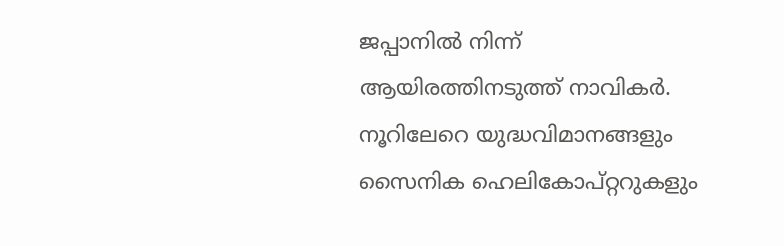ജപ്പാനിൽ നിന്ന് ആയിരത്തിനടുത്ത് നാവികർ. നൂറിലേറെ യുദ്ധവിമാനങ്ങളും സൈനിക ഹെലികോപ്റ്ററുകളും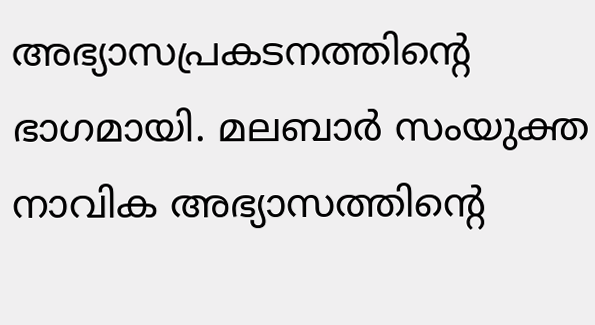അഭ്യാസപ്രകടനത്തിന്റെ ഭാഗമായി. മലബാർ സംയുക്ത നാവിക അഭ്യാസത്തിന്റെ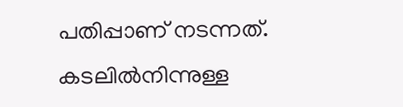പതിപ്പാണ് നടന്നത്. കടലിൽനിന്നുള്ള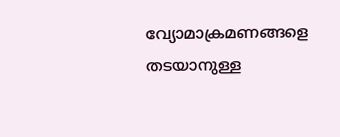വ്യോമാക്രമണങ്ങളെ തടയാനുള്ള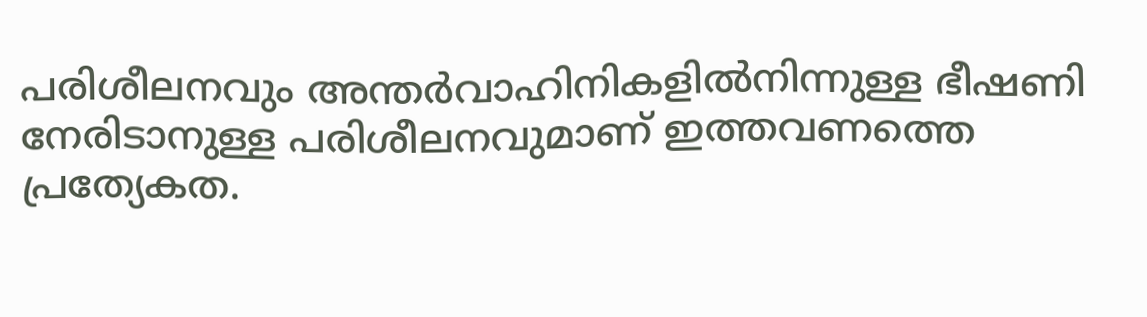പരിശീലനവും അന്തർവാഹിനികളിൽനിന്നുള്ള ഭീഷണി നേരിടാനുള്ള പരിശീലനവുമാണ് ഇത്തവണത്തെ പ്രത്യേകത.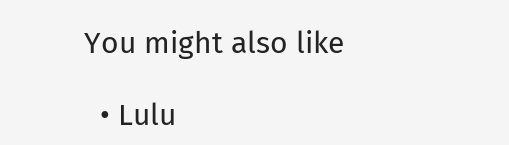You might also like

  • Lulu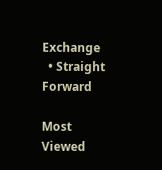Exchange
  • Straight Forward

Most Viewed